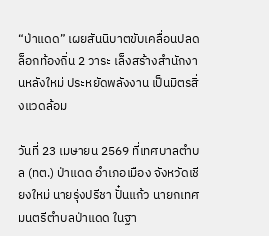“ป่าแดด” เผยสันนิบาตขับเคลื่อนปลดล็อกท้องถิ่น 2 วาระ เล็งสร้างสำนักงานหลังใหม่ ประหยัดพลังงาน เป็นมิตรสิ่งแวดล้อม

วันที่ 23 เมษายน 2569 ที่เทศบาลตำบล (ทต.) ป่าแดด อำเภอเมือง จังหวัดเชียงใหม่ นายรุ่งปรีชา ปั๋นแก้ว นายกเทศมนตรีตำบลป่าแดด ในฐา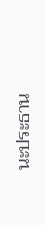นะประธาน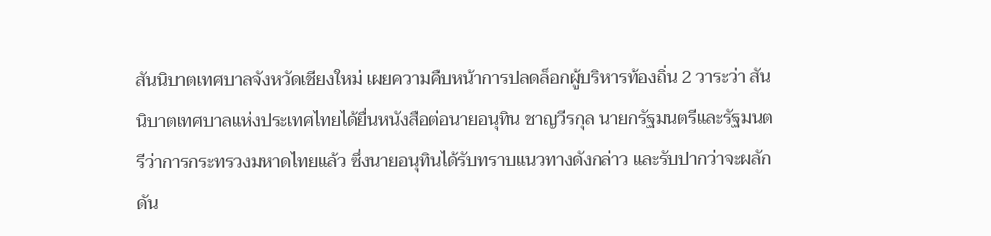สันนิบาตเทศบาลจังหวัดเชียงใหม่ เผยความคืบหน้าการปลดล็อกผู้บริหารท้องถิ่น 2 วาระว่า สันนิบาตเทศบาลแห่งประเทศไทยได้ยื่นหนังสือต่อนายอนุทิน ชาญวีรกุล นายกรัฐมนตรีและรัฐมนตรีว่าการกระทรวงมหาดไทยแล้ว ซึ่งนายอนุทินได้รับทราบแนวทางดังกล่าว และรับปากว่าจะผลักดัน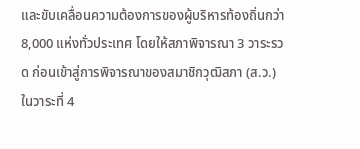และขับเคลื่อนความต้องการของผู้บริหารท้องถิ่นกว่า 8,000 แห่งทั่วประเทศ โดยให้สภาพิจารณา 3 วาระรวด ก่อนเข้าสู่การพิจารณาของสมาชิกวุฒิสภา (ส.ว.) ในวาระที่ 4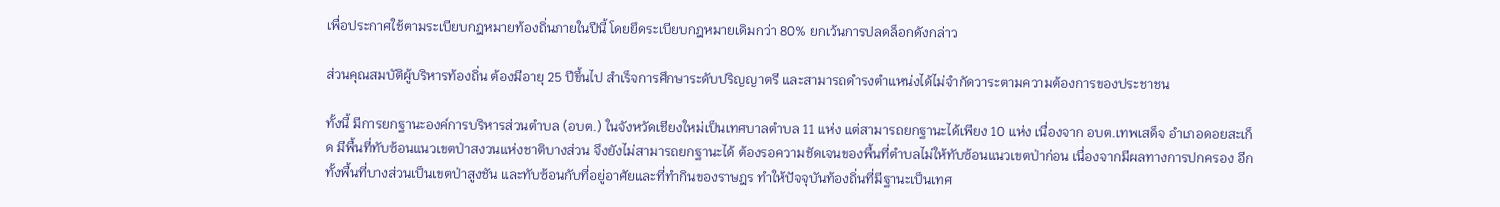เพื่อประกาศใช้ตามระเบียบกฎหมายท้องถิ่นภายในปีนี้ โดยยึดระเบียบกฎหมายเดิมกว่า 80% ยกเว้นการปลดล็อกดังกล่าว

ส่วนคุณสมบัติผู้บริหารท้องถิ่น ต้องมีอายุ 25 ปีขึ้นไป สำเร็จการศึกษาระดับปริญญาตรี และสามารถดำรงตำแหน่งได้ไม่จำกัดวาระตามความต้องการของประชาชน

ทั้งนี้ มีการยกฐานะองค์การบริหารส่วนตำบล (อบต.) ในจังหวัดเชียงใหม่เป็นเทศบาลตำบล 11 แห่ง แต่สามารถยกฐานะได้เพียง 10 แห่ง เนื่องจาก อบต.เทพเสด็จ อำเภอดอยสะเก็ด มีพื้นที่ทับซ้อนแนวเขตป่าสงวนแห่งชาติบางส่วน จึงยังไม่สามารถยกฐานะได้ ต้องรอความชัดเจนของพื้นที่ตำบลไม่ให้ทับซ้อนแนวเขตป่าก่อน เนื่องจากมีผลทางการปกครอง อีกทั้งพื้นที่บางส่วนเป็นเขตป่าสูงชัน และทับซ้อนกับที่อยู่อาศัยและที่ทำกินของราษฎร ทำให้ปัจจุบันท้องถิ่นที่มีฐานะเป็นเทศ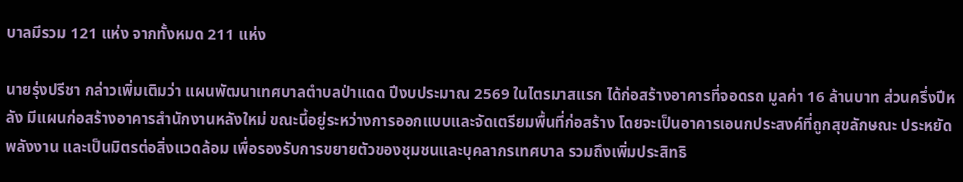บาลมีรวม 121 แห่ง จากทั้งหมด 211 แห่ง

นายรุ่งปรีชา กล่าวเพิ่มเติมว่า แผนพัฒนาเทศบาลตำบลป่าแดด ปีงบประมาณ 2569 ในไตรมาสแรก ได้ก่อสร้างอาคารที่จอดรถ มูลค่า 16 ล้านบาท ส่วนครึ่งปีหลัง มีแผนก่อสร้างอาคารสำนักงานหลังใหม่ ขณะนี้อยู่ระหว่างการออกแบบและจัดเตรียมพื้นที่ก่อสร้าง โดยจะเป็นอาคารเอนกประสงค์ที่ถูกสุขลักษณะ ประหยัดพลังงาน และเป็นมิตรต่อสิ่งแวดล้อม เพื่อรองรับการขยายตัวของชุมชนและบุคลากรเทศบาล รวมถึงเพิ่มประสิทธิ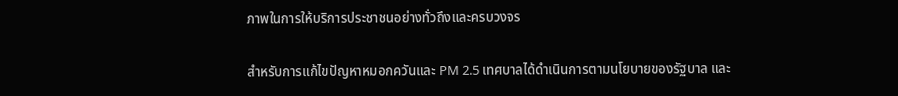ภาพในการให้บริการประชาชนอย่างทั่วถึงและครบวงจร

สำหรับการแก้ไขปัญหาหมอกควันและ PM 2.5 เทศบาลได้ดำเนินการตามนโยบายของรัฐบาล และ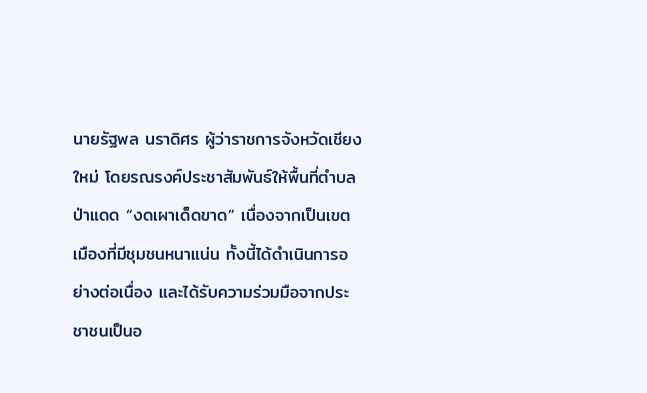นายรัฐพล นราดิศร ผู้ว่าราชการจังหวัดเชียงใหม่ โดยรณรงค์ประชาสัมพันธ์ให้พื้นที่ตำบลป่าแดด “งดเผาเด็ดขาด” เนื่องจากเป็นเขตเมืองที่มีชุมชนหนาแน่น ทั้งนี้ได้ดำเนินการอย่างต่อเนื่อง และได้รับความร่วมมือจากประชาชนเป็นอ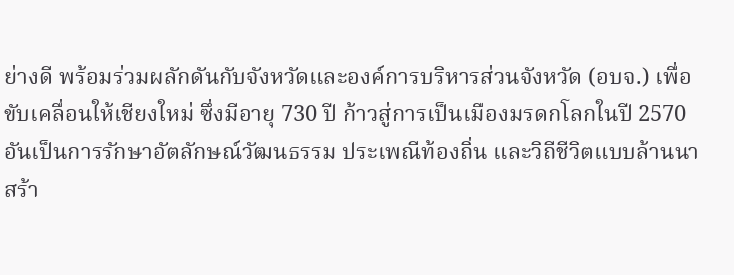ย่างดี พร้อมร่วมผลักดันกับจังหวัดและองค์การบริหารส่วนจังหวัด (อบจ.) เพื่อขับเคลื่อนให้เชียงใหม่ ซึ่งมีอายุ 730 ปี ก้าวสู่การเป็นเมืองมรดกโลกในปี 2570 อันเป็นการรักษาอัตลักษณ์วัฒนธรรม ประเพณีท้องถิ่น และวิถีชีวิตแบบล้านนา สร้า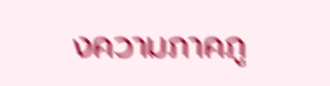งความภาคภู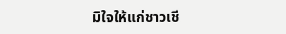มิใจให้แก่ชาวเชี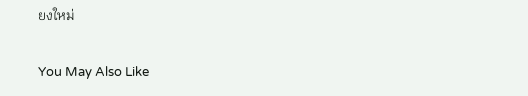ยงใหม่

You May Also Like